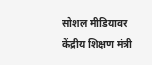सोशल मीडियावर केंद्रीय शिक्षण मंत्री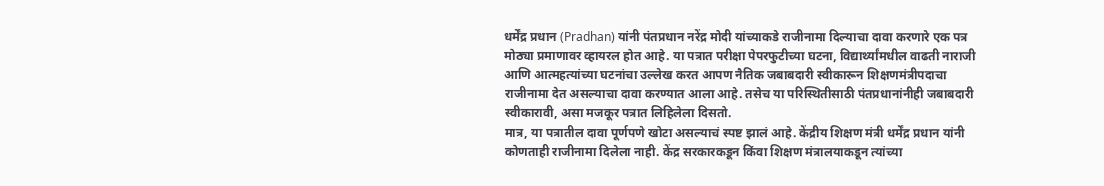धर्मेंद्र प्रधान (Pradhan) यांनी पंतप्रधान नरेंद्र मोदी यांच्याकडे राजीनामा दिल्याचा दावा करणारे एक पत्र मोठ्या प्रमाणावर व्हायरल होत आहे. या पत्रात परीक्षा पेपरफुटीच्या घटना, विद्यार्थ्यांमधील वाढती नाराजी आणि आत्महत्यांच्या घटनांचा उल्लेख करत आपण नैतिक जबाबदारी स्वीकारून शिक्षणमंत्रीपदाचा राजीनामा देत असल्याचा दावा करण्यात आला आहे. तसेच या परिस्थितीसाठी पंतप्रधानांनीही जबाबदारी स्वीकारावी, असा मजकूर पत्रात लिहिलेला दिसतो.
मात्र, या पत्रातील दावा पूर्णपणे खोटा असल्याचं स्पष्ट झालं आहे. केंद्रीय शिक्षण मंत्री धर्मेंद्र प्रधान यांनी कोणताही राजीनामा दिलेला नाही. केंद्र सरकारकडून किंवा शिक्षण मंत्रालयाकडून त्यांच्या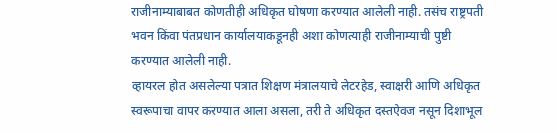राजीनाम्याबाबत कोणतीही अधिकृत घोषणा करण्यात आलेली नाही. तसंच राष्ट्रपती भवन किंवा पंतप्रधान कार्यालयाकडूनही अशा कोणत्याही राजीनाम्याची पुष्टी करण्यात आलेली नाही.
व्हायरल होत असलेल्या पत्रात शिक्षण मंत्रालयाचे लेटरहेड, स्वाक्षरी आणि अधिकृत स्वरूपाचा वापर करण्यात आला असला, तरी ते अधिकृत दस्तऐवज नसून दिशाभूल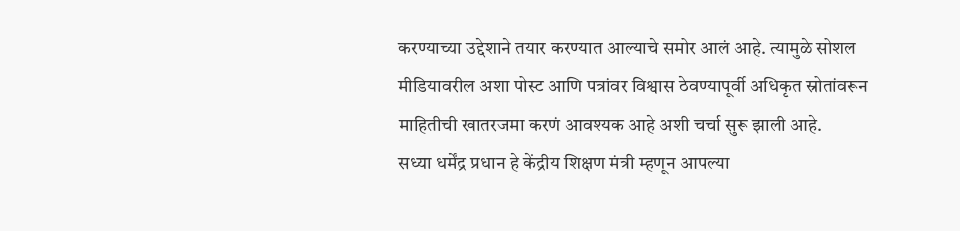करण्याच्या उद्देशाने तयार करण्यात आल्याचे समोर आलं आहे. त्यामुळे सोशल मीडियावरील अशा पोस्ट आणि पत्रांवर विश्वास ठेवण्यापूर्वी अधिकृत स्रोतांवरून माहितीची खातरजमा करणं आवश्यक आहे अशी चर्चा सुरू झाली आहे.
सध्या धर्मेंद्र प्रधान हे केंद्रीय शिक्षण मंत्री म्हणून आपल्या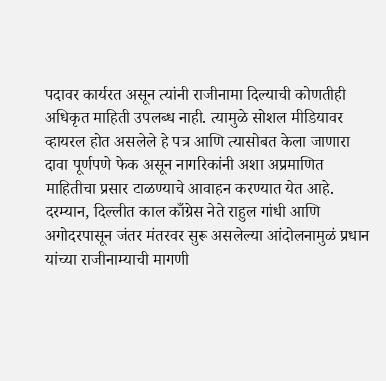पदावर कार्यरत असून त्यांनी राजीनामा दिल्याची कोणतीही अधिकृत माहिती उपलब्ध नाही. त्यामुळे सोशल मीडियावर व्हायरल होत असलेले हे पत्र आणि त्यासोबत केला जाणारा दावा पूर्णपणे फेक असून नागरिकांनी अशा अप्रमाणित माहितीचा प्रसार टाळण्याचे आवाहन करण्यात येत आहे. दरम्यान, दिल्लीत काल काँग्रेस नेते राहुल गांधी आणि अगोदरपासून जंतर मंतरवर सुरू असलेल्या आंदोलनामुळं प्रधान यांच्या राजीनाम्याची मागणी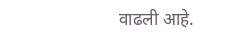वाढली आहे.